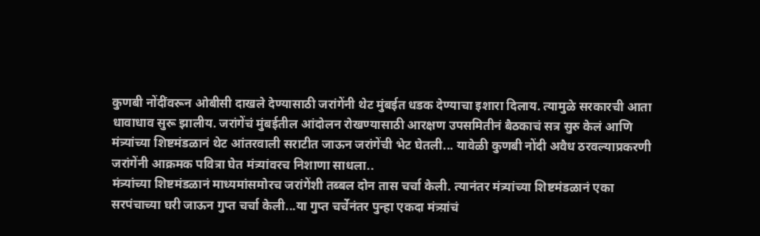कुणबी नोंदींवरून ओबीसी दाखले देण्यासाठी जरांगेंनी थेट मुंबईत धडक देण्याचा इशारा दिलाय. त्यामुळे सरकारची आता धावाधाव सुरू झालीय. जरांगेंचं मुंबईतील आंदोलन रोखण्यासाठी आरक्षण उपसमितीनं बैठकाचं सत्र सुरु केलं आणि मंत्र्यांच्या शिष्टमंडळानं थेट आंतरवाली सराटीत जाऊन जरांगेंची भेट घेतली... यावेळी कुणबी नोंदी अवैध ठरवल्याप्रकरणी जरांगेंनी आक्रमक पवित्रा घेत मंत्र्यांवरच निशाणा साधला..
मंत्र्यांच्या शिष्टमंडळानं माध्यमांसमोरच जरांगेंशी तब्बल दोन तास चर्चा केली. त्यानंतर मंत्र्यांच्या शिष्टमंडळानं एका सरपंचाच्या घरी जाऊन गुप्त चर्चा केली...या गुप्त चर्चेनंतर पुन्हा एकदा मंत्र्य़ांचं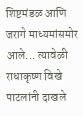शिष्टमंडळ आणि जरागे माध्यमांसमोर आले... त्यावेळी राधाकृष्ण विखे पाटलांनी दाखले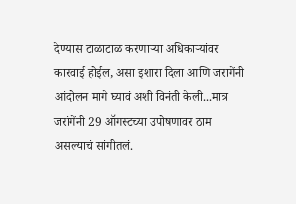देण्यास टाळाटाळ करणाऱ्या अधिकाऱ्यांवर कारवाई होईल, असा इशारा दिला आणि जरागेंनी आंदोलन मागे घ्यावं अशी विनंती केली...मात्र जरांगेंनी 29 ऑगस्टच्या उपोषणावर ठाम असल्याचं सांगीतलं.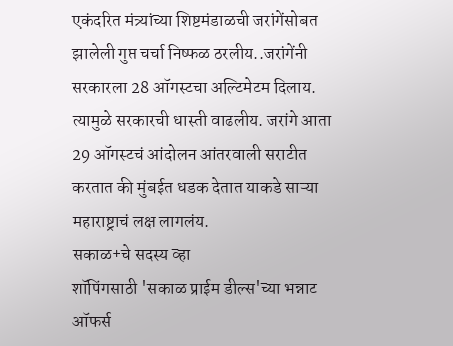एकंदरित मंत्र्यांच्या शिष्टमंडाळची जरांगेंसोबत झालेली गुप्त चर्चा निष्फळ ठरलीय..जरांगेंनी सरकारला 28 ऑगस्टचा अल्टिमेटम दिलाय. त्यामुळे सरकारची धास्ती वाढलीय. जरांगे आता 29 ऑगस्टचं आंदोलन आंतरवाली सराटीत करतात की मुंबईत धडक देतात याकडे साऱ्या महाराष्ट्राचं लक्ष लागलंय.
सकाळ+चे सदस्य व्हा
शॉपिंगसाठी 'सकाळ प्राईम डील्स'च्या भन्नाट ऑफर्स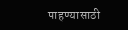पाहण्यासाठी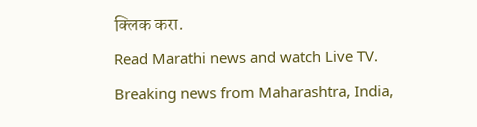क्लिक करा.
Read Marathi news and watch Live TV. Breaking news from Maharashtra, India,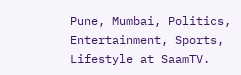Pune, Mumbai, Politics, Entertainment, Sports, Lifestyle at SaamTV.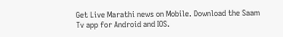Get Live Marathi news on Mobile. Download the Saam Tv app for Android and IOS.